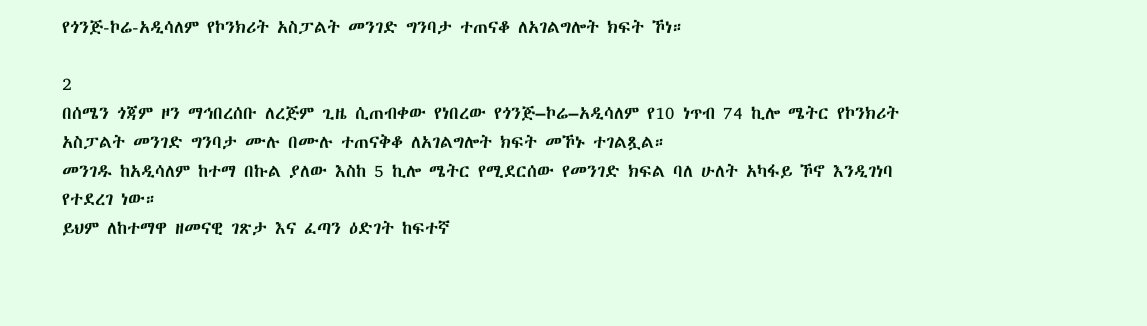የጎንጅ-ኮሬ-አዲሳለም የኮንክሪት አስፓልት መንገድ ግንባታ ተጠናቆ ለአገልግሎት ክፍት ኾነ።

2
በሰሜን ጎጃም ዞን ማኅበረሰቡ ለረጅም ጊዜ ሲጠብቀው የነበረው የጎንጅ–ኮሬ–አዲሳለም የ10 ነጥብ 74 ኪሎ ሜትር የኮንክሪት አስፓልት መንገድ ግንባታ ሙሉ በሙሉ ተጠናቅቆ ለአገልግሎት ክፍት መኾኑ ተገልጿል።
መንገዱ ከአዲሳለም ከተማ በኩል ያለው እስከ 5 ኪሎ ሜትር የሚደርሰው የመንገድ ክፍል ባለ ሁለት አካፋይ ኾኖ እንዲገነባ
የተደረገ ነው።
ይህም ለከተማዋ ዘመናዊ ገጽታ እና ፈጣን ዕድገት ከፍተኛ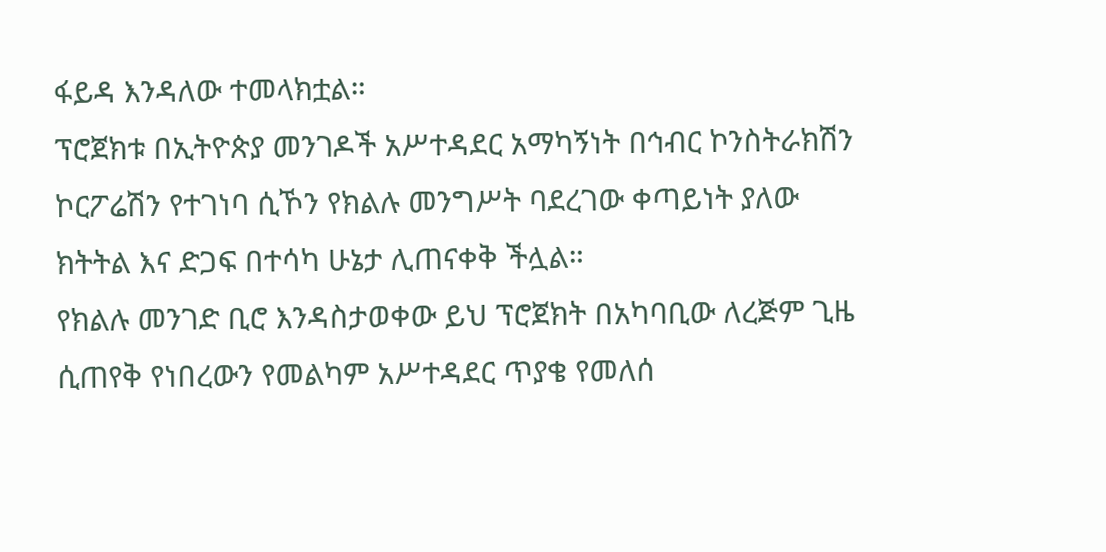ፋይዳ እንዳለው ተመላክቷል።
ፕሮጀክቱ በኢትዮጵያ መንገዶች አሥተዳደር አማካኝነት በኅብር ኮንስትራክሽን ኮርፖሬሽን የተገነባ ሲኾን የክልሉ መንግሥት ባደረገው ቀጣይነት ያለው ክትትል እና ድጋፍ በተሳካ ሁኔታ ሊጠናቀቅ ችሏል።
የክልሉ መንገድ ቢሮ እንዳስታወቀው ይህ ፕሮጀክት በአካባቢው ለረጅም ጊዜ ሲጠየቅ የነበረውን የመልካም አሥተዳደር ጥያቄ የመለሰ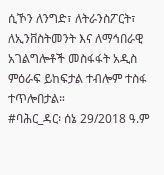ሲኾን ለንግድ፣ ለትራንስፖርት፣ ለኢንቨስትመንት እና ለማኅበራዊ አገልግሎቶች መስፋፋት አዲስ ምዕራፍ ይከፍታል ተብሎም ተስፋ ተጥሎበታል።
#ባሕር_ዳር፡ ሰኔ 29/2018 ዓ.ም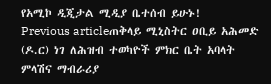የአሚኮ ዲጂታል ሚዲያ ቤተሰብ ይሁኑ!
Previous articleጠቅላይ ሚኒስትር ዐቢይ አሕመድ (ዶ.ር) ነገ ለሕዝብ ተወካዮች ምክር ቤት አባላት ምላሽና ማብራሪያ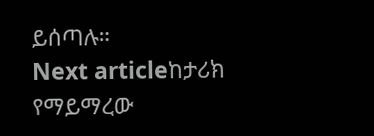ይሰጣሉ።
Next articleከታሪክ የማይማረው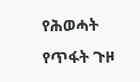የሕወሓት የጥፋት ጉዞ